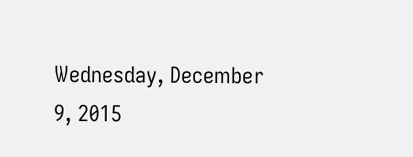Wednesday, December 9, 2015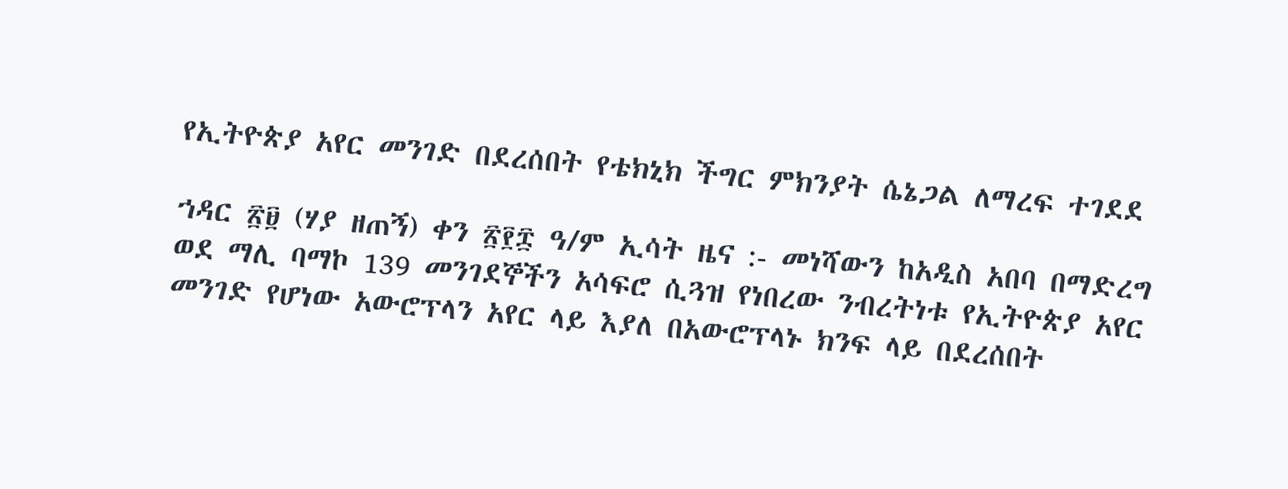የኢትዮጵያ አየር መንገድ በደረሰበት የቴክኒክ ችግር ምክንያት ሴኔጋል ለማረፍ ተገደደ

ኀዳር ፳፱ (ሃያ ዘጠኝ) ቀን ፳፻፰ ዓ/ም ኢሳት ዜና :- መነሻውን ከአዲስ አበባ በማድረግ ወደ ማሊ ባማኮ 139 መንገደኞችን አሳፍሮ ሲጓዝ የነበረው ንብረትነቱ የኢትዮጵያ አየር መንገድ የሆነው አውሮፕላን አየር ላይ እያለ በአውሮፕላኑ ክንፍ ላይ በደረሰበት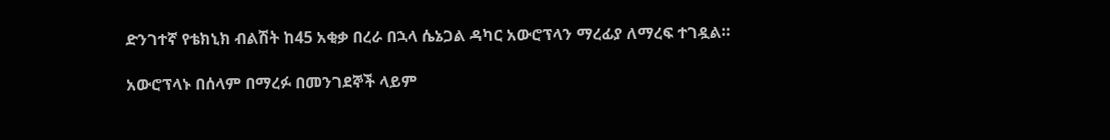ድንገተኛ የቴክኒክ ብልሽት ከ45 አቂቃ በረራ በኋላ ሴኔጋል ዳካር አውሮፕላን ማረፊያ ለማረፍ ተገዷል።

አውሮፕላኑ በሰላም በማረፉ በመንገደኞች ላይም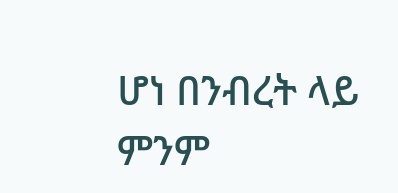ሆነ በንብረት ላይ ምንም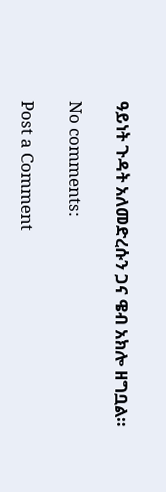ዓይነት ጉዳት አለመድረሱን ጋና ዌብ አክሎ ዘግቧል።

No comments:

Post a Comment